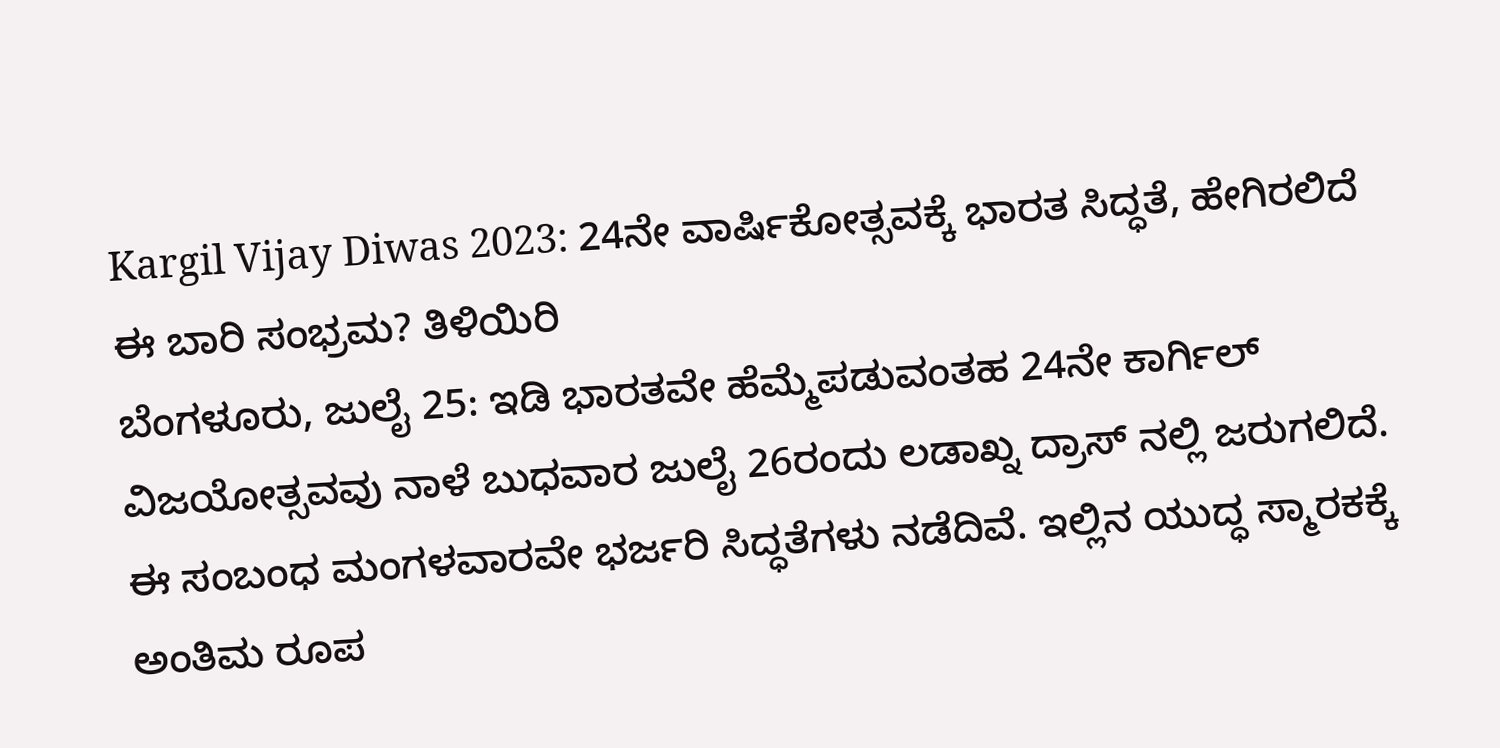Kargil Vijay Diwas 2023: 24ನೇ ವಾರ್ಷಿಕೋತ್ಸವಕ್ಕೆ ಭಾರತ ಸಿದ್ಧತೆ, ಹೇಗಿರಲಿದೆ ಈ ಬಾರಿ ಸಂಭ್ರಮ? ತಿಳಿಯಿರಿ
ಬೆಂಗಳೂರು, ಜುಲೈ 25: ಇಡಿ ಭಾರತವೇ ಹೆಮ್ಮೆಪಡುವಂತಹ 24ನೇ ಕಾರ್ಗಿಲ್ ವಿಜಯೋತ್ಸವವು ನಾಳೆ ಬುಧವಾರ ಜುಲೈ 26ರಂದು ಲಡಾಖ್ನ ದ್ರಾಸ್ ನಲ್ಲಿ ಜರುಗಲಿದೆ. ಈ ಸಂಬಂಧ ಮಂಗಳವಾರವೇ ಭರ್ಜರಿ ಸಿದ್ಧತೆಗಳು ನಡೆದಿವೆ. ಇಲ್ಲಿನ ಯುದ್ಧ ಸ್ಮಾರಕಕ್ಕೆ ಅಂತಿಮ ರೂಪ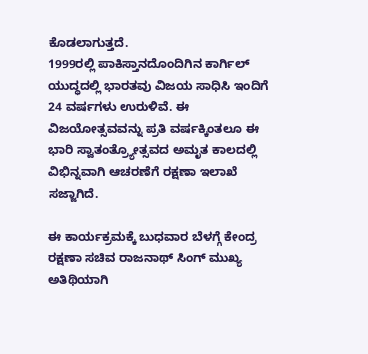ಕೊಡಲಾಗುತ್ತದೆ.
1999ರಲ್ಲಿ ಪಾಕಿಸ್ತಾನದೊಂದಿಗಿನ ಕಾರ್ಗಿಲ್ ಯುದ್ಧದಲ್ಲಿ ಭಾರತವು ವಿಜಯ ಸಾಧಿಸಿ ಇಂದಿಗೆ 24 ವರ್ಷಗಳು ಉರುಳಿವೆ. ಈ ವಿಜಯೋತ್ಸವವನ್ನು ಪ್ರತಿ ವರ್ಷಕ್ಕಿಂತಲೂ ಈ ಭಾರಿ ಸ್ವಾತಂತ್ರ್ಯೋತ್ಸವದ ಅಮೃತ ಕಾಲದಲ್ಲಿ ವಿಭಿನ್ನವಾಗಿ ಆಚರಣೆಗೆ ರಕ್ಷಣಾ ಇಲಾಖೆ ಸಜ್ಜಾಗಿದೆ.

ಈ ಕಾರ್ಯಕ್ರಮಕ್ಕೆ ಬುಧವಾರ ಬೆಳಗ್ಗೆ ಕೇಂದ್ರ ರಕ್ಷಣಾ ಸಚಿವ ರಾಜನಾಥ್ ಸಿಂಗ್ ಮುಖ್ಯ ಅತಿಥಿಯಾಗಿ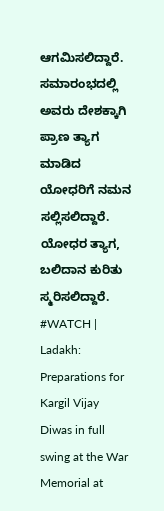ಆಗಮಿಸಲಿದ್ದಾರೆ. ಸಮಾರಂಭದಲ್ಲಿ ಅವರು ದೇಶಕ್ಕಾಗಿ ಪ್ರಾಣ ತ್ಯಾಗ ಮಾಡಿದ ಯೋಧರಿಗೆ ನಮನ ಸಲ್ಲಿಸಲಿದ್ದಾರೆ. ಯೋಧರ ತ್ಯಾಗ, ಬಲಿದಾನ ಕುರಿತು ಸ್ಮರಿಸಲಿದ್ದಾರೆ.
#WATCH | Ladakh: Preparations for Kargil Vijay Diwas in full swing at the War Memorial at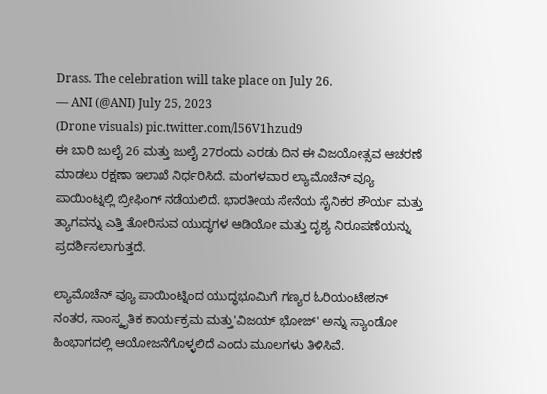Drass. The celebration will take place on July 26.
— ANI (@ANI) July 25, 2023
(Drone visuals) pic.twitter.com/l56V1hzud9
ಈ ಬಾರಿ ಜುಲೈ 26 ಮತ್ತು ಜುಲೈ 27ರಂದು ಎರಡು ದಿನ ಈ ವಿಜಯೋತ್ಸವ ಆಚರಣೆ ಮಾಡಲು ರಕ್ಷಣಾ ಇಲಾಖೆ ನಿರ್ಧರಿಸಿದೆ. ಮಂಗಳವಾರ ಲ್ಯಾಮೊಚೆನ್ ವ್ಯೂ ಪಾಯಿಂಟ್ನಲ್ಲಿ ಬ್ರೀಫಿಂಗ್ ನಡೆಯಲಿದೆ. ಭಾರತೀಯ ಸೇನೆಯ ಸೈನಿಕರ ಶೌರ್ಯ ಮತ್ತು ತ್ಯಾಗವನ್ನು ಎತ್ತಿ ತೋರಿಸುವ ಯುದ್ಧಗಳ ಆಡಿಯೋ ಮತ್ತು ದೃಶ್ಯ ನಿರೂಪಣೆಯನ್ನು ಪ್ರದರ್ಶಿಸಲಾಗುತ್ತದೆ.

ಲ್ಯಾಮೊಚೆನ್ ವ್ಯೂ ಪಾಯಿಂಟ್ನಿಂದ ಯುದ್ಧಭೂಮಿಗೆ ಗಣ್ಯರ ಓರಿಯಂಟೇಶನ್ ನಂತರ, ಸಾಂಸ್ಕೃತಿಕ ಕಾರ್ಯಕ್ರಮ ಮತ್ತು'ವಿಜಯ್ ಭೋಜ್' ಅನ್ನು ಸ್ಯಾಂಡೋ ಹಿಂಭಾಗದಲ್ಲಿ ಆಯೋಜನೆಗೊಳ್ಳಲಿದೆ ಎಂದು ಮೂಲಗಳು ತಿಳಿಸಿವೆ.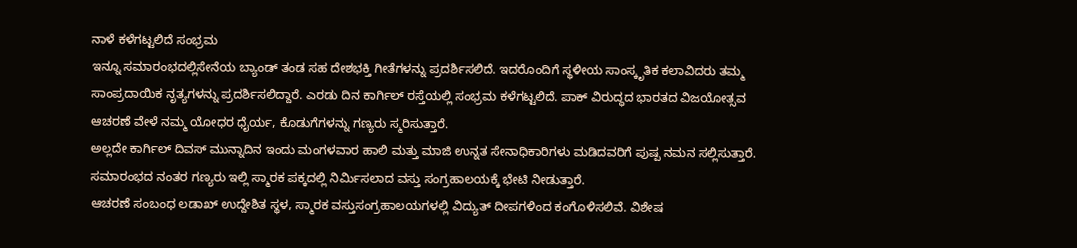ನಾಳೆ ಕಳೆಗಟ್ಟಲಿದೆ ಸಂಭ್ರಮ
ಇನ್ನೂ ಸಮಾರಂಭದಲ್ಲಿಸೇನೆಯ ಬ್ಯಾಂಡ್ ತಂಡ ಸಹ ದೇಶಭಕ್ತಿ ಗೀತೆಗಳನ್ನು ಪ್ರದರ್ಶಿಸಲಿದೆ. ಇದರೊಂದಿಗೆ ಸ್ಥಳೀಯ ಸಾಂಸ್ಕೃತಿಕ ಕಲಾವಿದರು ತಮ್ಮ ಸಾಂಪ್ರದಾಯಿಕ ನೃತ್ಯಗಳನ್ನು ಪ್ರದರ್ಶಿಸಲಿದ್ದಾರೆ. ಎರಡು ದಿನ ಕಾರ್ಗಿಲ್ ರಸ್ತೆಯಲ್ಲಿ ಸಂಭ್ರಮ ಕಳೆಗಟ್ಟಲಿದೆ. ಪಾಕ್ ವಿರುದ್ಧದ ಭಾರತದ ವಿಜಯೋತ್ಸವ ಆಚರಣೆ ವೇಳೆ ನಮ್ಮ ಯೋಧರ ಧೈರ್ಯ, ಕೊಡುಗೆಗಳನ್ನು ಗಣ್ಯರು ಸ್ಮರಿಸುತ್ತಾರೆ.
ಅಲ್ಲದೇ ಕಾರ್ಗಿಲ್ ದಿವಸ್ ಮುನ್ನಾದಿನ ಇಂದು ಮಂಗಳವಾರ ಹಾಲಿ ಮತ್ತು ಮಾಜಿ ಉನ್ನತ ಸೇನಾಧಿಕಾರಿಗಳು ಮಡಿದವರಿಗೆ ಪುಷ್ಪ ನಮನ ಸಲ್ಲಿಸುತ್ತಾರೆ. ಸಮಾರಂಭದ ನಂತರ ಗಣ್ಯರು ಇಲ್ಲಿ ಸ್ಮಾರಕ ಪಕ್ಕದಲ್ಲಿ ನಿರ್ಮಿಸಲಾದ ವಸ್ತು ಸಂಗ್ರಹಾಲಯಕ್ಕೆ ಭೇಟಿ ನೀಡುತ್ತಾರೆ.
ಆಚರಣೆ ಸಂಬಂಧ ಲಡಾಖ್ ಉದ್ದೇಶಿತ ಸ್ಥಳ, ಸ್ಮಾರಕ ವಸ್ತುಸಂಗ್ರಹಾಲಯಗಳಲ್ಲಿ ವಿದ್ಯುತ್ ದೀಪಗಳಿಂದ ಕಂಗೊಳಿಸಲಿವೆ. ವಿಶೇಷ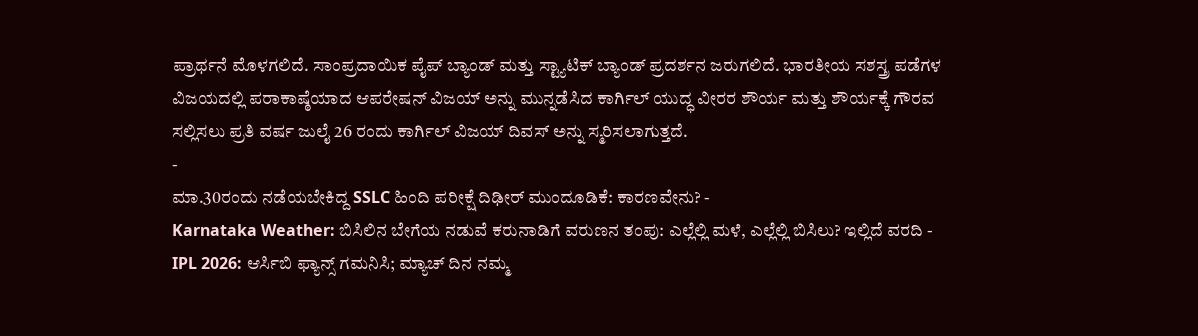ಪ್ರಾರ್ಥನೆ ಮೊಳಗಲಿದೆ. ಸಾಂಪ್ರದಾಯಿಕ ಪೈಪ್ ಬ್ಯಾಂಡ್ ಮತ್ತು ಸ್ಟ್ಯಾಟಿಕ್ ಬ್ಯಾಂಡ್ ಪ್ರದರ್ಶನ ಜರುಗಲಿದೆ. ಭಾರತೀಯ ಸಶಸ್ತ್ರ ಪಡೆಗಳ ವಿಜಯದಲ್ಲಿ ಪರಾಕಾಷ್ಠೆಯಾದ ಆಪರೇಷನ್ ವಿಜಯ್ ಅನ್ನು ಮುನ್ನಡೆಸಿದ ಕಾರ್ಗಿಲ್ ಯುದ್ಧ ವೀರರ ಶೌರ್ಯ ಮತ್ತು ಶೌರ್ಯಕ್ಕೆ ಗೌರವ ಸಲ್ಲಿಸಲು ಪ್ರತಿ ವರ್ಷ ಜುಲೈ 26 ರಂದು ಕಾರ್ಗಿಲ್ ವಿಜಯ್ ದಿವಸ್ ಅನ್ನು ಸ್ಮರಿಸಲಾಗುತ್ತದೆ.
-
ಮಾ.30ರಂದು ನಡೆಯಬೇಕಿದ್ದ SSLC ಹಿಂದಿ ಪರೀಕ್ಷೆ ದಿಢೀರ್ ಮುಂದೂಡಿಕೆ: ಕಾರಣವೇನು? -
Karnataka Weather: ಬಿಸಿಲಿನ ಬೇಗೆಯ ನಡುವೆ ಕರುನಾಡಿಗೆ ವರುಣನ ತಂಪು: ಎಲ್ಲೆಲ್ಲಿ ಮಳೆ, ಎಲ್ಲೆಲ್ಲಿ ಬಿಸಿಲು? ಇಲ್ಲಿದೆ ವರದಿ -
IPL 2026: ಆರ್ಸಿಬಿ ಫ್ಯಾನ್ಸ್ ಗಮನಿಸಿ; ಮ್ಯಾಚ್ ದಿನ ನಮ್ಮ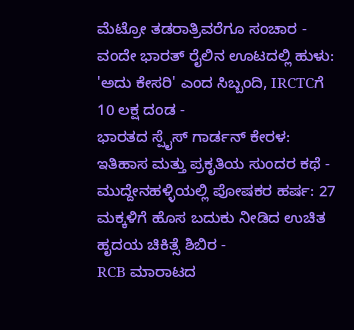ಮೆಟ್ರೋ ತಡರಾತ್ರಿವರೆಗೂ ಸಂಚಾರ -
ವಂದೇ ಭಾರತ್ ರೈಲಿನ ಊಟದಲ್ಲಿ ಹುಳು: 'ಅದು ಕೇಸರಿ' ಎಂದ ಸಿಬ್ಬಂದಿ, IRCTCಗೆ 10 ಲಕ್ಷ ದಂಡ -
ಭಾರತದ ಸ್ಪೈಸ್ ಗಾರ್ಡನ್ ಕೇರಳ: ಇತಿಹಾಸ ಮತ್ತು ಪ್ರಕೃತಿಯ ಸುಂದರ ಕಥೆ -
ಮುದ್ದೇನಹಳ್ಳಿಯಲ್ಲಿ ಪೋಷಕರ ಹರ್ಷ: 27 ಮಕ್ಕಳಿಗೆ ಹೊಸ ಬದುಕು ನೀಡಿದ ಉಚಿತ ಹೃದಯ ಚಿಕಿತ್ಸೆ ಶಿಬಿರ -
RCB ಮಾರಾಟದ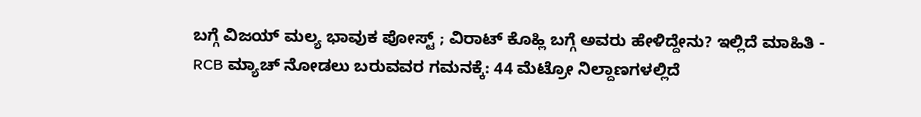ಬಗ್ಗೆ ವಿಜಯ್ ಮಲ್ಯ ಭಾವುಕ ಪೋಸ್ಟ್ ; ವಿರಾಟ್ ಕೊಹ್ಲಿ ಬಗ್ಗೆ ಅವರು ಹೇಳಿದ್ದೇನು? ಇಲ್ಲಿದೆ ಮಾಹಿತಿ -
RCB ಮ್ಯಾಚ್ ನೋಡಲು ಬರುವವರ ಗಮನಕ್ಕೆ: 44 ಮೆಟ್ರೋ ನಿಲ್ದಾಣಗಳಲ್ಲಿದೆ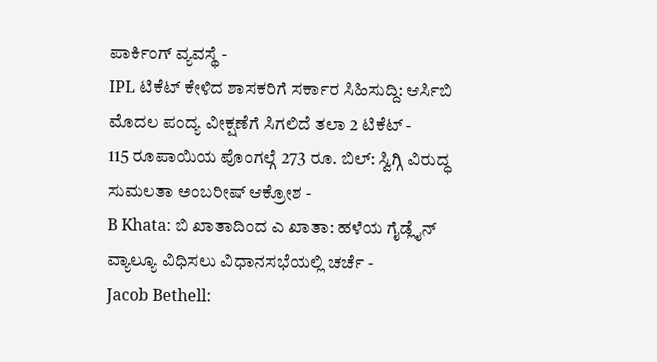ಪಾರ್ಕಿಂಗ್ ವ್ಯವಸ್ಥೆ -
IPL ಟಿಕೆಟ್ ಕೇಳಿದ ಶಾಸಕರಿಗೆ ಸರ್ಕಾರ ಸಿಹಿಸುದ್ದಿ: ಆರ್ಸಿಬಿ ಮೊದಲ ಪಂದ್ಯ ವೀಕ್ಷಣೆಗೆ ಸಿಗಲಿದೆ ತಲಾ 2 ಟಿಕೆಟ್ -
115 ರೂಪಾಯಿಯ ಪೊಂಗಲ್ಗೆ 273 ರೂ. ಬಿಲ್: ಸ್ವಿಗ್ಗಿ ವಿರುದ್ಧ ಸುಮಲತಾ ಅಂಬರೀಷ್ ಆಕ್ರೋಶ -
B Khata: ಬಿ ಖಾತಾದಿಂದ ಎ ಖಾತಾ: ಹಳೆಯ ಗೈಡ್ಲೈನ್ ವ್ಯಾಲ್ಯೂ ವಿಧಿಸಲು ವಿಧಾನಸಭೆಯಲ್ಲಿ ಚರ್ಚೆ -
Jacob Bethell: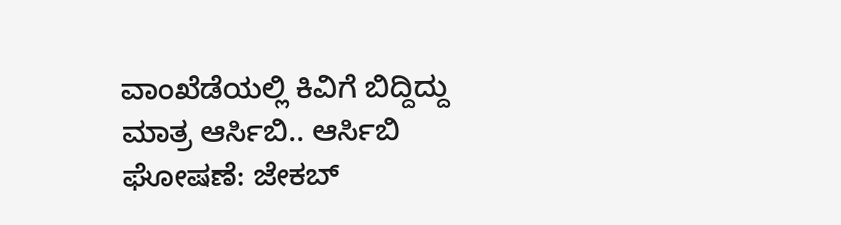ವಾಂಖೆಡೆಯಲ್ಲಿ ಕಿವಿಗೆ ಬಿದ್ದಿದ್ದು ಮಾತ್ರ ಆರ್ಸಿಬಿ.. ಆರ್ಸಿಬಿ ಘೋಷಣೆ: ಜೇಕಬ್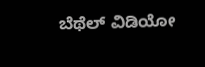ಬೆಥೆಲ್ ವಿಡಿಯೋ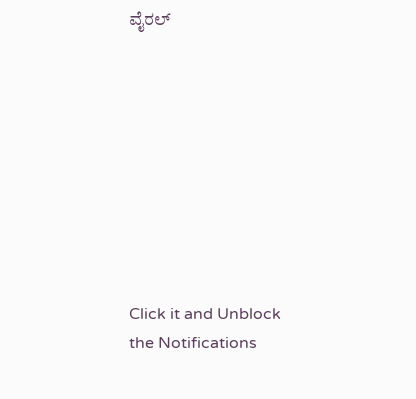ವೈರಲ್









Click it and Unblock the Notifications